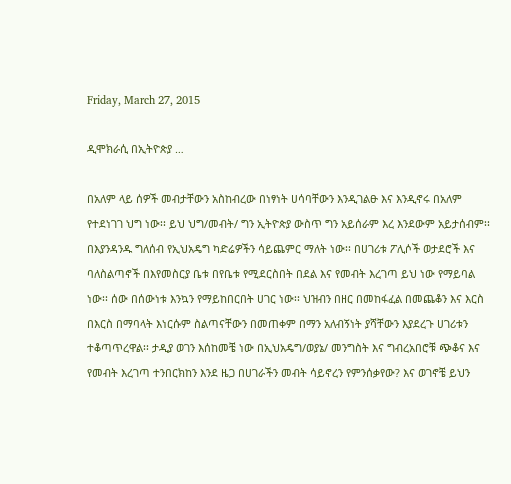Friday, March 27, 2015

ዲሞክራሲ በኢትዮጵያ …

በአለም ላይ ሰዎች መብታቸውን አስከብረው በነፃነት ሀሳባቸውን እንዲገልፁ እና እንዲኖሩ በአለም የተደነገገ ህግ ነው፡፡ ይህ ህግ/መብት/ ግን ኢትዮጵያ ውስጥ ግን አይሰራም እረ እንደውም አይታሰብም፡፡ በእያንዳንዱ ግለሰብ የኢህአዴግ ካድሬዎችን ሳይጨምር ማለት ነው፡፡ በሀገሪቱ ፖሊሶች ወታደሮች እና ባለስልጣኖች በእየመስርያ ቤቱ በየቤቱ የሚደርስበት በደል እና የመብት እረገጣ ይህ ነው የማይባል ነው፡፡ ሰው በሰውነቱ እንኳን የማይከበርበት ሀገር ነው፡፡ ህዝብን በዘር በመከፋፈል በመጨቆን እና እርስ በእርስ በማባላት እነርሱም ስልጣናቸውን በመጠቀም በማን አለብኝነት ያሻቸውን እያደረጉ ሀገሪቱን ተቆጣጥረዋል፡፡ ታዲያ ወገን እሰከመቼ ነው በኢህአዴግ/ወያኔ/ መንግስት እና ግብረአበሮቹ ጭቆና እና የመብት እረገጣ ተንበርክከን እንደ ዜጋ በሀገራችን መብት ሳይኖረን የምንሰቃየው? እና ወገኖቼ ይህን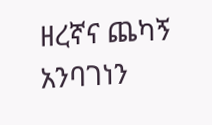ዘረኛና ጨካኝ አንባገነን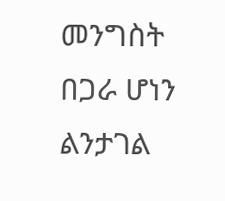መንግስት በጋራ ሆነን ልንታገል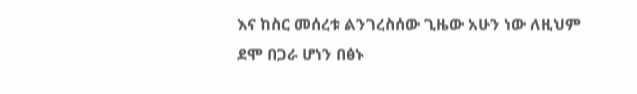እና ከስር መሰረቱ ልንገረስሰው ጊዜው አሁን ነው ለዚህም ደሞ በጋራ ሆነን በፅኑ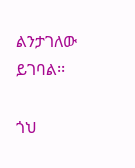ልንታገለው ይገባል፡፡

ጎህ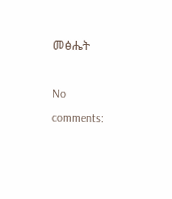መፅሔት

No comments: